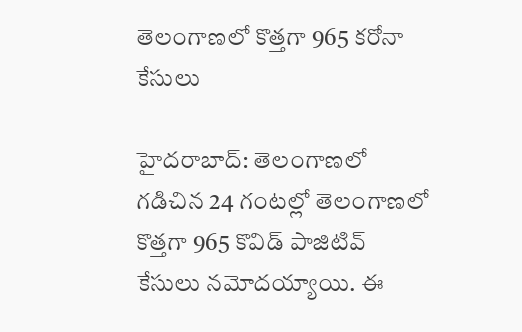తెలంగాణలో కొత్తగా 965 కరోనా కేసులు

హైదరాబాద్‌: తెలంగాణ‌లో గడిచిన 24 గంటల్లో తెలంగాణలో కొత్తగా 965 కొవిడ్ పాజిటివ్‌ కేసులు న‌మోద‌య్యాయి. ఈ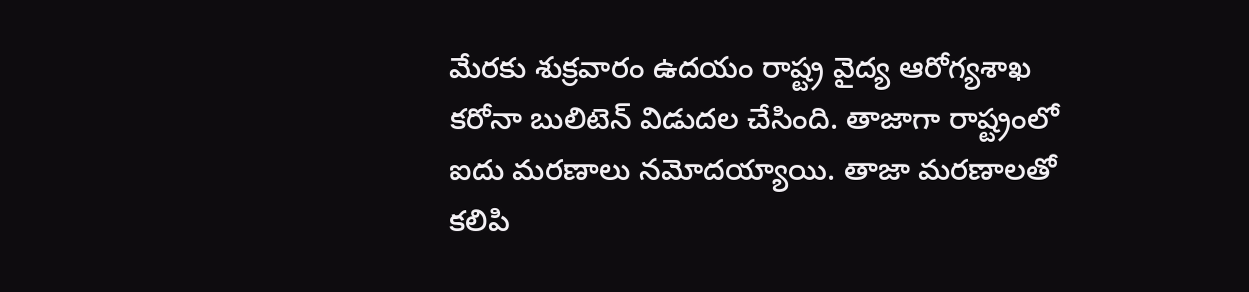మేర‌కు శుక్ర‌వారం ఉద‌యం రాష్ట్ర వైద్య ఆరోగ్య‌శాఖ క‌రోనా బులిటెన్ విడుద‌ల చేసింది. తాజాగా రాష్ట్రంలో ఐదు మరణాలు నమోదయ్యాయి. తాజా మ‌ర‌ణాల‌తో క‌లిపి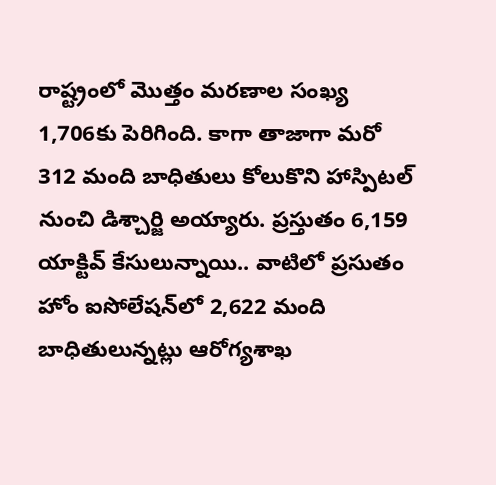రాష్ట్రంలో మొత్తం మరణాల సంఖ్య 1,706కు పెరిగింది. కాగా తాజాగా మరో 312 మంది బాధితులు కోలుకొని హాస్పిటల్‌ నుంచి డిశ్చార్జి అయ్యారు. ప్రస్తుతం 6,159 యాక్టివ్‌ కేసులున్నాయి.. వాటిలో ప్రసుతం హోం ఐసోలేషన్‌లో 2,622 మంది బాధితులున్నట్లు ఆరోగ్యశాఖ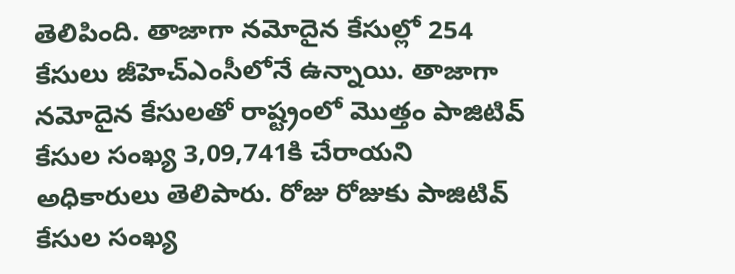తెలిపింది. తాజాగా నమోదైన కేసుల్లో 254 కేసులు జీహెచ్‌ఎంసీలోనే ఉన్నాయి. తాజాగా నమోదైన కేసులతో రాష్ట్రంలో మొత్తం పాజిటివ్‌ కేసుల సంఖ్య 3,09,741కి చేరాయ‌ని అధికారులు తెలిపారు. రోజు రోజుకు పాజిటివ్ కేసుల సంఖ్య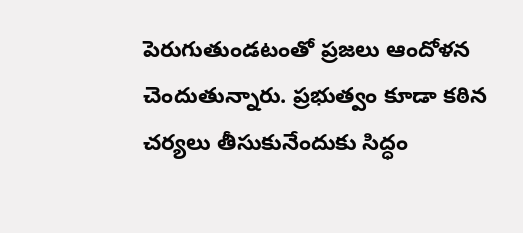పెరుగుతుండటంతో ప్రజలు ఆందోళన చెందుతున్నారు. ప్రభుత్వం కూడా కఠిన చర్యలు తీసుకునేందుకు సిద్ధం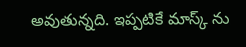అవుతున్నది. ఇప్పటికే మాస్క్ ను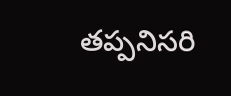తప్పనిసరి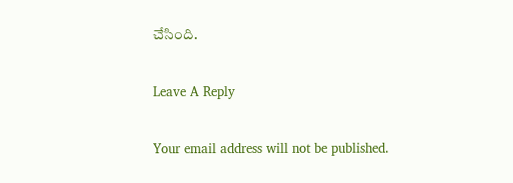చేసింది.

Leave A Reply

Your email address will not be published.